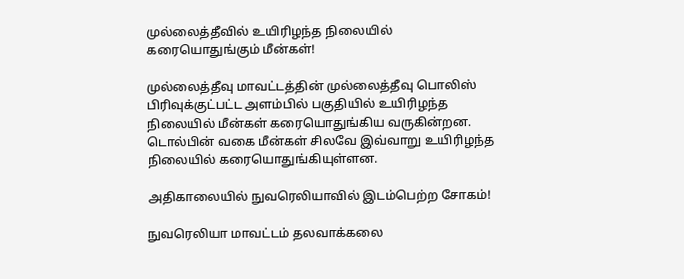முல்லைத்தீவில் உயிரிழந்த நிலையில் கரையொதுங்கும் மீன்கள்!

முல்லைத்தீவு மாவட்டத்தின் முல்லைத்தீவு பொலிஸ் பிரிவுக்குட்பட்ட அளம்பில் பகுதியில் உயிரிழந்த நிலையில் மீன்கள் கரையொதுங்கிய வருகின்றன. டொல்பின் வகை மீன்கள் சிலவே இவ்வாறு உயிரிழந்த நிலையில் கரையொதுங்கியுள்ளன.

அதிகாலையில் நுவரெலியாவில் இடம்பெற்ற சோகம்!

நுவரெலியா மாவட்டம் தலவாக்கலை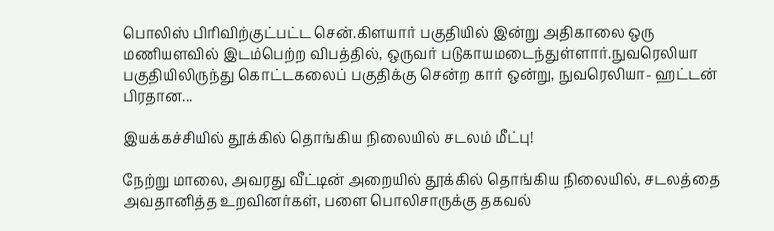பொலிஸ் பிரிவிற்குட்பட்ட சென்.கிளயார் பகுதியில் இன்று அதிகாலை ஒரு மணியளவில் இடம்பெற்ற விபத்தில், ஒருவர் படுகாயமடைந்துள்ளார்.நுவரெலியா பகுதியிலிருந்து கொட்டகலைப் பகுதிக்கு சென்ற கார் ஒன்று, நுவரெலியா- ஹட்டன் பிரதான...

இயக்கச்சியில் தூக்கில் தொங்கிய நிலையில் சடலம் மீட்பு!

நேற்று மாலை, அவரது வீட்டின் அறையில் தூக்கில் தொங்கிய நிலையில், சடலத்தை அவதானித்த உறவினர்கள், பளை பொலிசாருக்கு தகவல்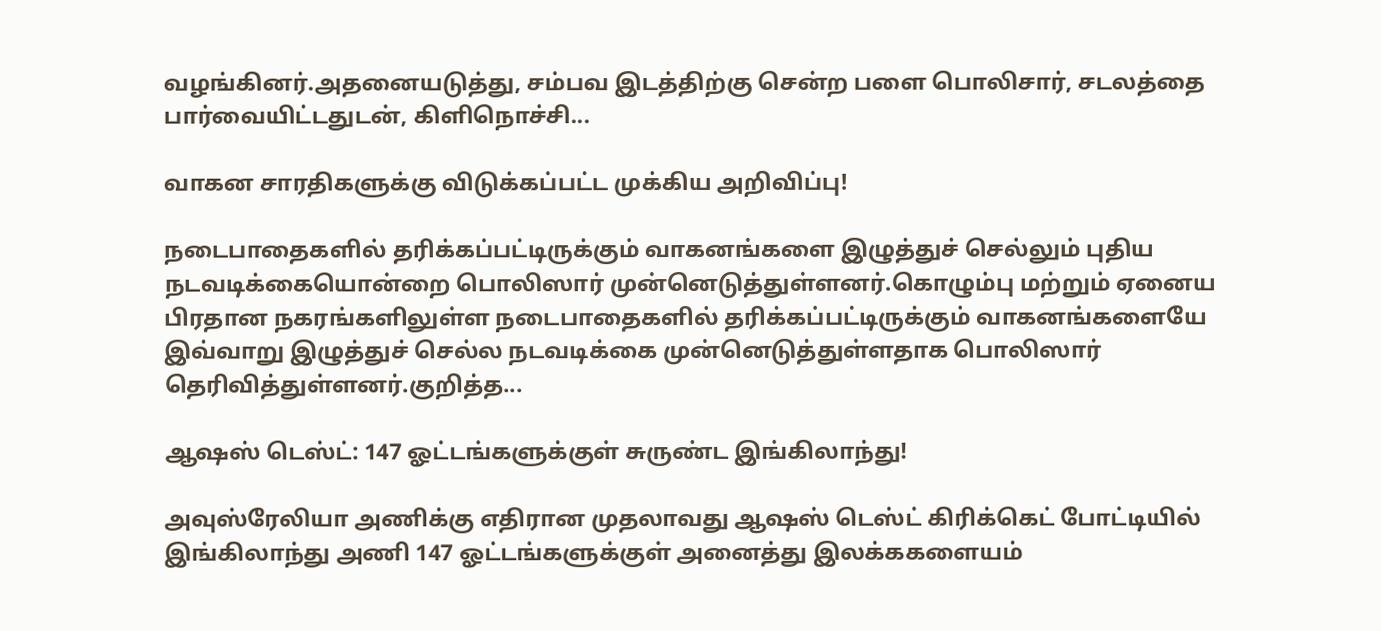வழங்கினர்.அதனையடுத்து, சம்பவ இடத்திற்கு சென்ற பளை பொலிசார், சடலத்தை பார்வையிட்டதுடன், கிளிநொச்சி...

வாகன சாரதிகளுக்கு விடுக்கப்பட்ட முக்கிய அறிவிப்பு!

நடைபாதைகளில் தரிக்கப்பட்டிருக்கும் வாகனங்களை இழுத்துச் செல்லும் புதிய நடவடிக்கையொன்றை பொலிஸார் முன்னெடுத்துள்ளனர்.கொழும்பு மற்றும் ஏனைய பிரதான நகரங்களிலுள்ள நடைபாதைகளில் தரிக்கப்பட்டிருக்கும் வாகனங்களையே இவ்வாறு இழுத்துச் செல்ல நடவடிக்கை முன்னெடுத்துள்ளதாக பொலிஸார் தெரிவித்துள்ளனர்.குறித்த...

ஆஷஸ் டெஸ்ட்: 147 ஓட்டங்களுக்குள் சுருண்ட இங்கிலாந்து!

அவுஸ்ரேலியா அணிக்கு எதிரான முதலாவது ஆஷஸ் டெஸ்ட் கிரிக்கெட் போட்டியில் இங்கிலாந்து அணி 147 ஓட்டங்களுக்குள் அனைத்து இலக்ககளையம்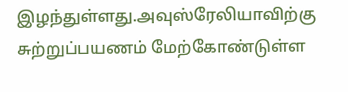இழந்துள்ளது.அவுஸ்ரேலியாவிற்கு சுற்றுப்பயணம் மேற்கோண்டுள்ள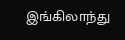இங்கிலாந்து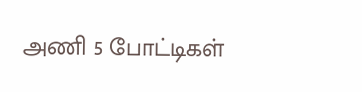அணி 5 போட்டிகள்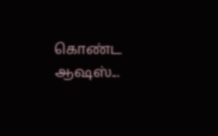கொண்ட ஆஷஸ்...